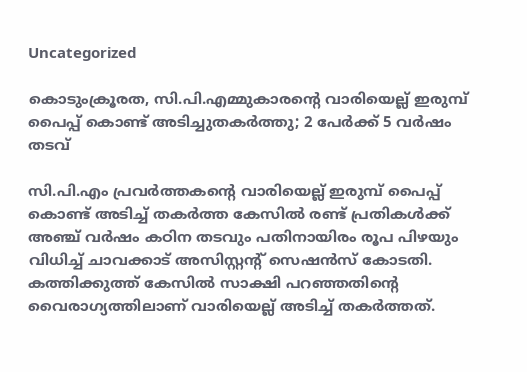Uncategorized

കൊടുംക്രൂരത, സി.പി.എമ്മുകാരന്‍റെ വാരിയെല്ല് ഇരുമ്പ് പൈപ്പ് കൊണ്ട് അടിച്ചുതകര്‍ത്തു; 2 പേര്‍ക്ക് 5 വർഷം തടവ്

സി.പി.എം പ്രവർത്തകന്റെ വാരിയെല്ല് ഇരുമ്പ് പൈപ്പ് കൊണ്ട് അടിച്ച് തകർത്ത കേസിൽ രണ്ട് പ്രതികൾക്ക് അഞ്ച് വർഷം കഠിന തടവും പതിനായിരം രൂപ പിഴയും വിധിച്ച് ചാവക്കാട് അസിസ്റ്റന്റ് സെഷൻസ് കോടതി. കത്തിക്കുത്ത് കേസില്‍ സാക്ഷി പറഞ്ഞതിന്റെ വൈരാഗ്യത്തിലാണ് വാരിയെല്ല് അടിച്ച് തകര്‍ത്തത്.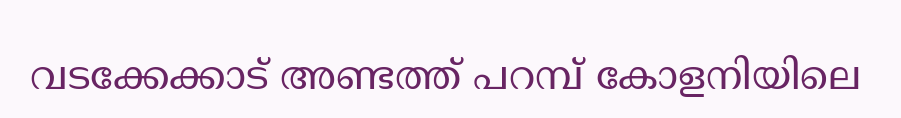വടക്കേക്കാട് അണ്ടത്ത് പറമ്പ് കോളനിയിലെ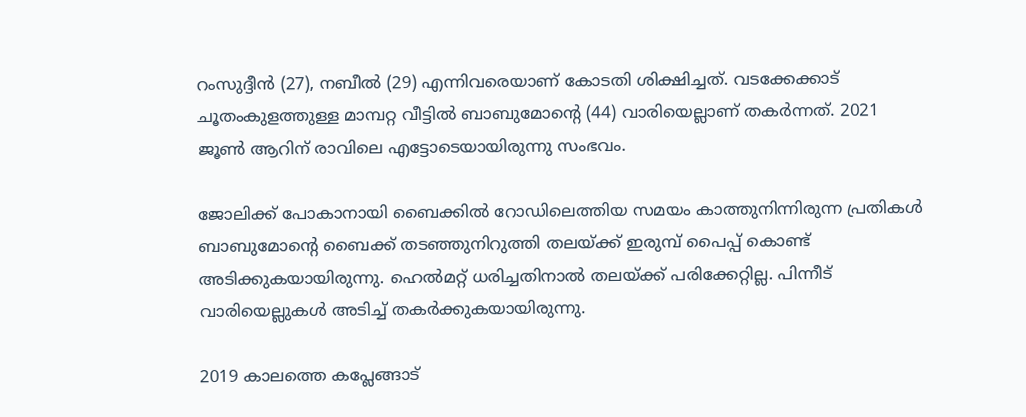റംസുദ്ദീൻ (27), നബീൽ (29) എന്നിവരെയാണ് കോടതി ശിക്ഷിച്ചത്. വടക്കേക്കാട് ചൂതംകുളത്തുള്ള മാമ്പറ്റ വീട്ടിൽ ബാബുമോന്‍റെ (44) വാരിയെല്ലാണ് തകര്‍ന്നത്. 2021 ജൂൺ ആറിന് രാവിലെ എട്ടോടെയായിരുന്നു സംഭവം.

ജോലിക്ക് പോകാനായി ബൈക്കിൽ റോഡിലെത്തിയ സമയം കാത്തുനിന്നിരുന്ന പ്രതികൾ ബാബുമോന്റെ ബൈക്ക് തടഞ്ഞുനിറുത്തി തലയ്ക്ക് ഇരുമ്പ് പൈപ്പ് കൊണ്ട് അടിക്കുകയായിരുന്നു. ഹെൽമറ്റ് ധരിച്ചതിനാൽ തലയ്ക്ക് പരിക്കേറ്റില്ല. പിന്നീട് വാരിയെല്ലുകൾ അടിച്ച് തകർക്കുകയായിരുന്നു.

2019 കാലത്തെ കപ്ലേങ്ങാട്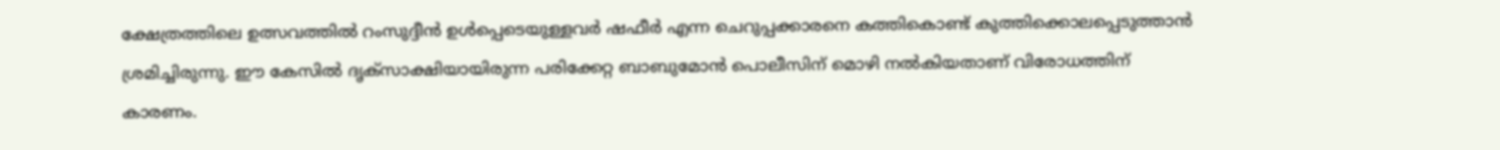ക്ഷേത്രത്തിലെ ഉത്സവത്തിൽ റംസുദ്ദീൻ ഉൾപ്പെടെയുള്ളവർ ഷഫീർ എന്ന ചെറുപ്പക്കാരനെ കത്തികൊണ്ട് കുത്തിക്കൊലപ്പെടുത്താൻ ശ്രമിച്ചിരുന്നു. ഈ കേസിൽ ദൃക്‌സാക്ഷിയായിരുന്ന പരിക്കേറ്റ ബാബുമോൻ പൊലീസിന് മൊഴി നൽകിയതാണ് വിരോധത്തിന് കാരണം.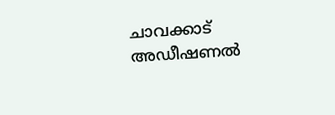ചാവക്കാട് അഡീഷണൽ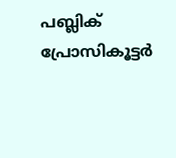പബ്ലിക് പ്രോസികൂട്ടർ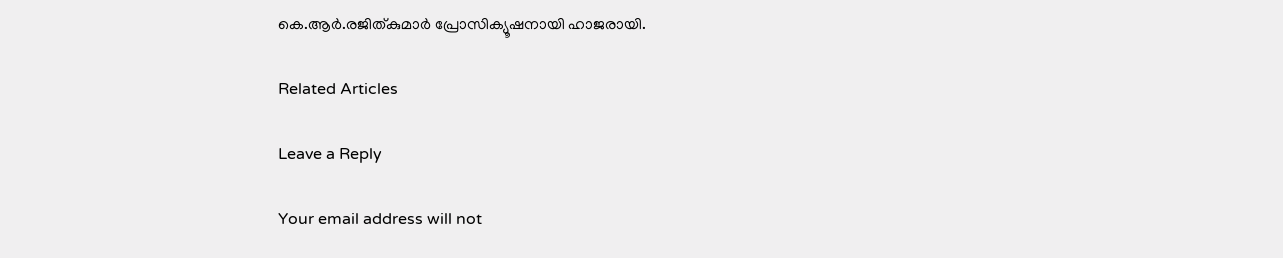കെ.ആർ.രജിത്കുമാർ പ്രോസിക്യൂഷനായി ഹാജരായി.

Related Articles

Leave a Reply

Your email address will not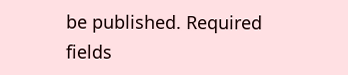be published. Required fields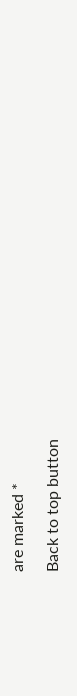are marked *

Back to top button